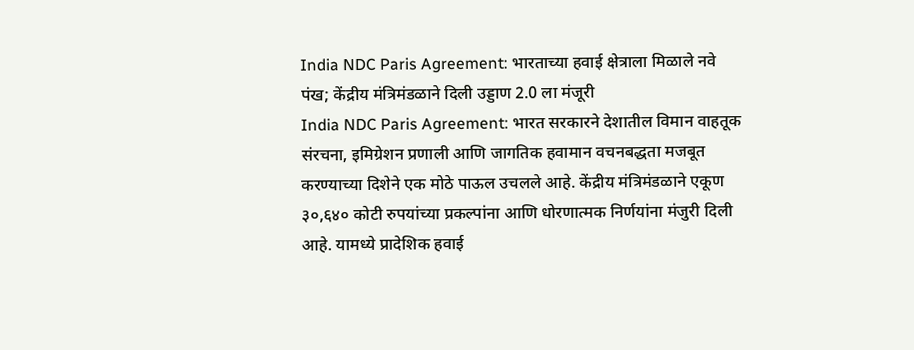India NDC Paris Agreement: भारताच्या हवाई क्षेत्राला मिळाले नवे पंख; केंद्रीय मंत्रिमंडळाने दिली उड्डाण 2.0 ला मंजूरी
India NDC Paris Agreement: भारत सरकारने देशातील विमान वाहतूक संरचना, इमिग्रेशन प्रणाली आणि जागतिक हवामान वचनबद्धता मजबूत करण्याच्या दिशेने एक मोठे पाऊल उचलले आहे. केंद्रीय मंत्रिमंडळाने एकूण ३०,६४० कोटी रुपयांच्या प्रकल्पांना आणि धोरणात्मक निर्णयांना मंजुरी दिली आहे. यामध्ये प्रादेशिक हवाई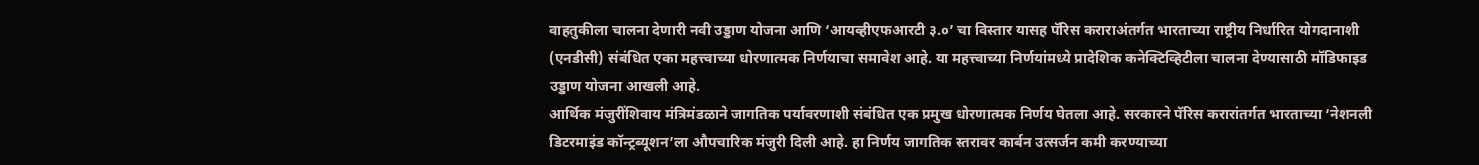वाहतुकीला चालना देणारी नवी उड्डाण योजना आणि ‘आयव्हीएफआरटी ३.०’ चा विस्तार यासह पॅरिस कराराअंतर्गत भारताच्या राष्ट्रीय निर्धारित योगदानाशी (एनडीसी) संबंधित एका महत्त्वाच्या धोरणात्मक निर्णयाचा समावेश आहे. या महत्त्वाच्या निर्णयांमध्ये प्रादेशिक कनेक्टिव्हिटीला चालना देण्यासाठी मॉडिफाइड उड्डाण योजना आखली आहे.
आर्थिक मंजुरींशिवाय मंत्रिमंडळाने जागतिक पर्यावरणाशी संबंधित एक प्रमुख धोरणात्मक निर्णय घेतला आहे. सरकारने पॅरिस करारांतर्गत भारताच्या ‘नेशनली डिटरमाइंड कॉन्ट्रब्यूशन’ला औपचारिक मंजुरी दिली आहे. हा निर्णय जागतिक स्तरावर कार्बन उत्सर्जन कमी करण्याच्या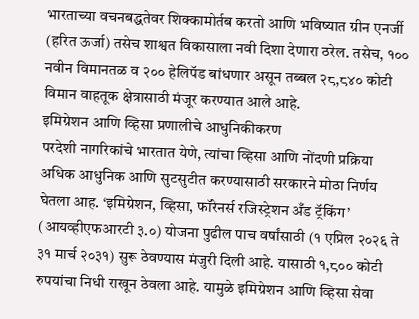भारताच्या वचनबद्धतेवर शिक्कामोर्तब करतो आणि भविष्यात ग्रीन एनर्जी (हरित ऊर्जा) तसेच शाश्वत विकासाला नवी दिशा देणारा ठरेल. तसेच, १०० नवीन विमानतळ व २०० हेलिपॅड बांधणार असून तब्बल २८,८४० कोटी विमान वाहतूक क्षेत्रासाठी मंजूर करण्यात आले आहे.
इमिग्रेशन आणि व्हिसा प्रणालीचे आधुनिकीकरण
परदेशी नागरिकांचे भारतात येणे, त्यांचा व्हिसा आणि नोंदणी प्रक्रिया अधिक आधुनिक आणि सुटसुटीत करण्यासाठी सरकारने मोठा निर्णय घेतला आह. ‘इमिग्रेशन, व्हिसा, फॉरेनर्स रजिस्ट्रेशन अँड ट्रॅकिंग’ (आयव्हीएफआरटी ३.०) योजना पुढील पाच वर्षांसाठी (१ एप्रिल २०२६ ते ३१ मार्च २०३१) सुरू ठेवण्यास मंजुरी दिली आहे. यासाठी १,८०० कोटी रुपयांचा निधी राखून ठेवला आहे. यामुळे इमिग्रेशन आणि व्हिसा सेवा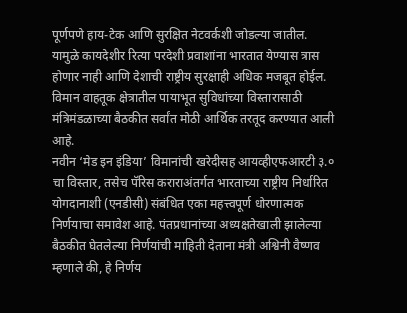पूर्णपणे हाय-टेक आणि सुरक्षित नेटवर्कशी जोडल्या जातील.
यामुळे कायदेशीर रित्या परदेशी प्रवाशांना भारतात येण्यास त्रास होणार नाही आणि देशाची राष्ट्रीय सुरक्षाही अधिक मजबूत होईल. विमान वाहतूक क्षेत्रातील पायाभूत सुविधांच्या विस्तारासाठी मंत्रिमंडळाच्या बैठकीत सर्वांत मोठी आर्थिक तरतूद करण्यात आली आहे.
नवीन ‘मेड इन इंडिया’ विमानांची खरेदीसह आयव्हीएफआरटी ३.० चा विस्तार, तसेच पॅरिस कराराअंतर्गत भारताच्या राष्ट्रीय निर्धारित योगदानाशी (एनडीसी) संबंधित एका महत्त्वपूर्ण धोरणात्मक निर्णयाचा समावेश आहे. पंतप्रधानांच्या अध्यक्षतेखाली झालेल्या बैठकीत घेतलेल्या निर्णयांची माहिती देताना मंत्री अश्विनी वैष्णव म्हणाले की, हे निर्णय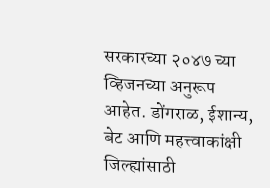सरकारच्या २०४७ च्या व्हिजनच्या अनुरूप आहेत. डोंगराळ, ईशान्य, बेट आणि महत्त्वाकांक्षी जिल्ह्यांसाठी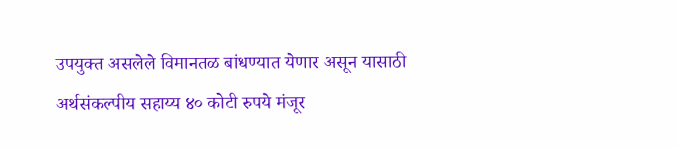उपयुक्त असलेले विमानतळ बांधण्यात येणार असून यासाठी अर्थसंकल्पीय सहाय्य ४० कोटी रुपये मंजूर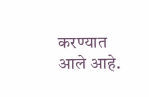करण्यात आले आहे.